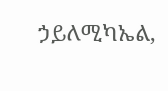ኃይለሚካኤል,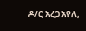ዶ/ር አረጋአየለ,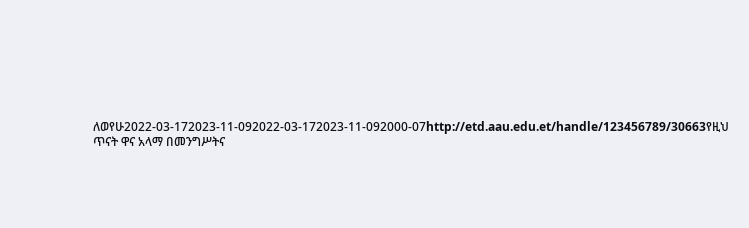ለወየሁ2022-03-172023-11-092022-03-172023-11-092000-07http://etd.aau.edu.et/handle/123456789/30663የዚህ ጥናት ዋና አላማ በመንግሥትና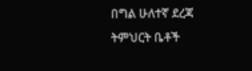በግል ሁለተኛ ደረጃ ትምህርት ቤቶች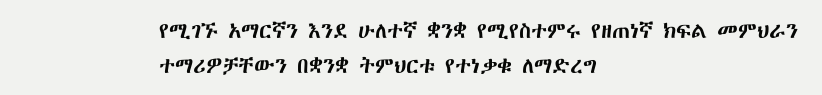የሚገኙ አማርኛን እንደ ሁለተኛ ቋንቋ የሚየስተምሩ የዘጠነኛ ክፍል መምህራን ተማሪዎቻቸውን በቋንቋ ትምህርቱ የተነቃቁ ለማድረግ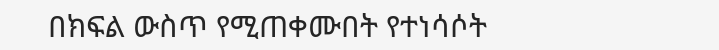በክፍል ውስጥ የሚጠቀሙበት የተነሳሶት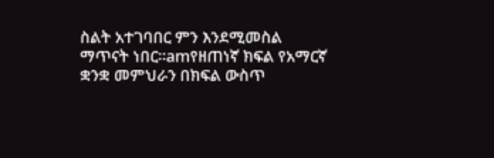ስልት አተገባበር ምን እንደሚመስል ማጥናት ነበር፡፡amየዘጠነኛ ክፍል የአማርኛ ቋንቋ መምህራን በክፍል ውስጥ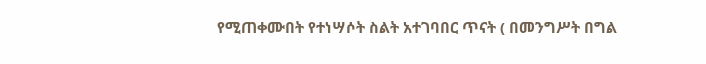የሚጠቀሙበት የተነሣሶት ስልት አተገባበር ጥናት ( በመንግሥት በግል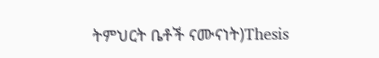ትምህርት ቤቶች ናሙናነት)Thesis